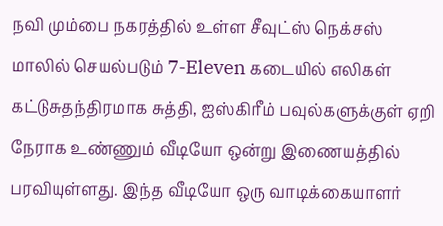நவி மும்பை நகரத்தில் உள்ள சீவுட்ஸ் நெக்சஸ் மாலில் செயல்படும் 7-Eleven கடையில் எலிகள் கட்டுசுதந்திரமாக சுத்தி, ஐஸ்கிரீம் பவுல்களுக்குள் ஏறி நேராக உண்ணும் வீடியோ ஒன்று இணையத்தில் பரவியுள்ளது. இந்த வீடியோ ஒரு வாடிக்கையாளர்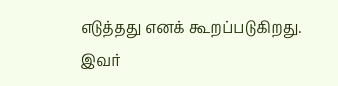எடுத்தது எனக் கூறப்படுகிறது.
இவர்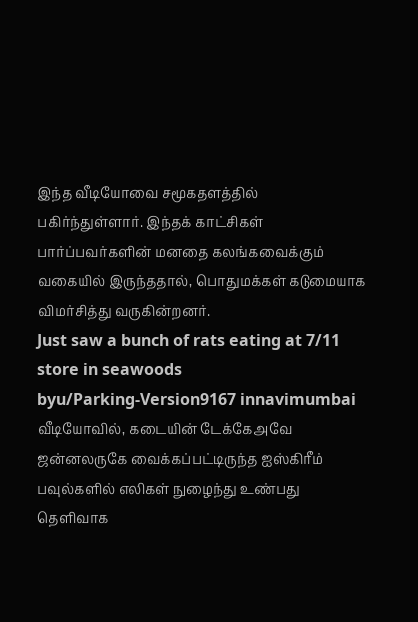இந்த வீடியோவை சமூகதளத்தில் பகிர்ந்துள்ளார். இந்தக் காட்சிகள் பார்ப்பவர்களின் மனதை கலங்கவைக்கும் வகையில் இருந்ததால், பொதுமக்கள் கடுமையாக விமர்சித்து வருகின்றனர்.
Just saw a bunch of rats eating at 7/11 store in seawoods
byu/Parking-Version9167 innavimumbai
வீடியோவில், கடையின் டேக்கேஅவே ஜன்னலருகே வைக்கப்பட்டிருந்த ஐஸ்கிரீம் பவுல்களில் எலிகள் நுழைந்து உண்பது தெளிவாக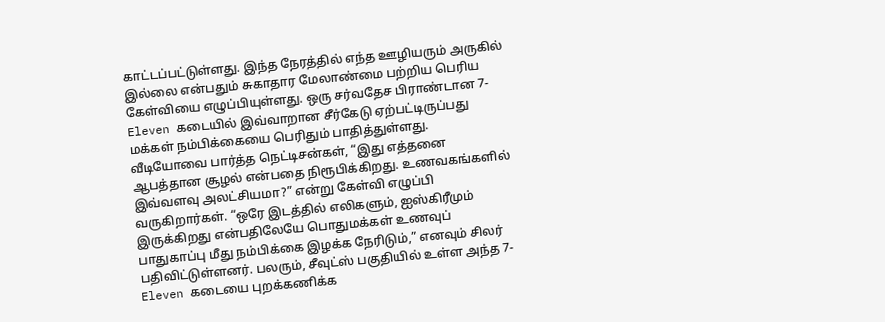காட்டப்பட்டுள்ளது. இந்த நேரத்தில் எந்த ஊழியரும் அருகில் இல்லை என்பதும் சுகாதார மேலாண்மை பற்றிய பெரிய கேள்வியை எழுப்பியுள்ளது. ஒரு சர்வதேச பிராண்டான 7-Eleven கடையில் இவ்வாறான சீர்கேடு ஏற்பட்டிருப்பது மக்கள் நம்பிக்கையை பெரிதும் பாதித்துள்ளது.
வீடியோவை பார்த்த நெட்டிசன்கள், “இது எத்தனை ஆபத்தான சூழல் என்பதை நிரூபிக்கிறது. உணவகங்களில் இவ்வளவு அலட்சியமா?” என்று கேள்வி எழுப்பி வருகிறார்கள். “ஒரே இடத்தில் எலிகளும், ஐஸ்கிரீமும் இருக்கிறது என்பதிலேயே பொதுமக்கள் உணவுப் பாதுகாப்பு மீது நம்பிக்கை இழக்க நேரிடும்,” எனவும் சிலர் பதிவிட்டுள்ளனர். பலரும், சீவுட்ஸ் பகுதியில் உள்ள அந்த 7-Eleven கடையை புறக்கணிக்க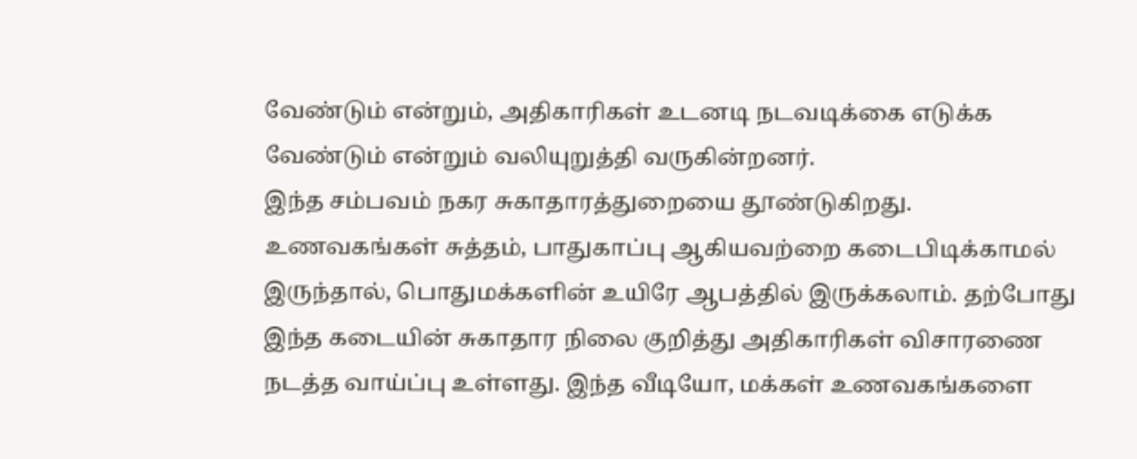வேண்டும் என்றும், அதிகாரிகள் உடனடி நடவடிக்கை எடுக்க வேண்டும் என்றும் வலியுறுத்தி வருகின்றனர்.
இந்த சம்பவம் நகர சுகாதாரத்துறையை தூண்டுகிறது. உணவகங்கள் சுத்தம், பாதுகாப்பு ஆகியவற்றை கடைபிடிக்காமல் இருந்தால், பொதுமக்களின் உயிரே ஆபத்தில் இருக்கலாம். தற்போது இந்த கடையின் சுகாதார நிலை குறித்து அதிகாரிகள் விசாரணை நடத்த வாய்ப்பு உள்ளது. இந்த வீடியோ, மக்கள் உணவகங்களை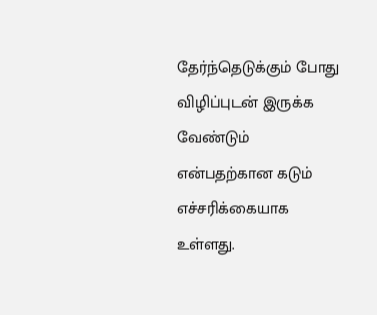தேர்ந்தெடுக்கும் போது விழிப்புடன் இருக்க வேண்டும் என்பதற்கான கடும் எச்சரிக்கையாக உள்ளது.